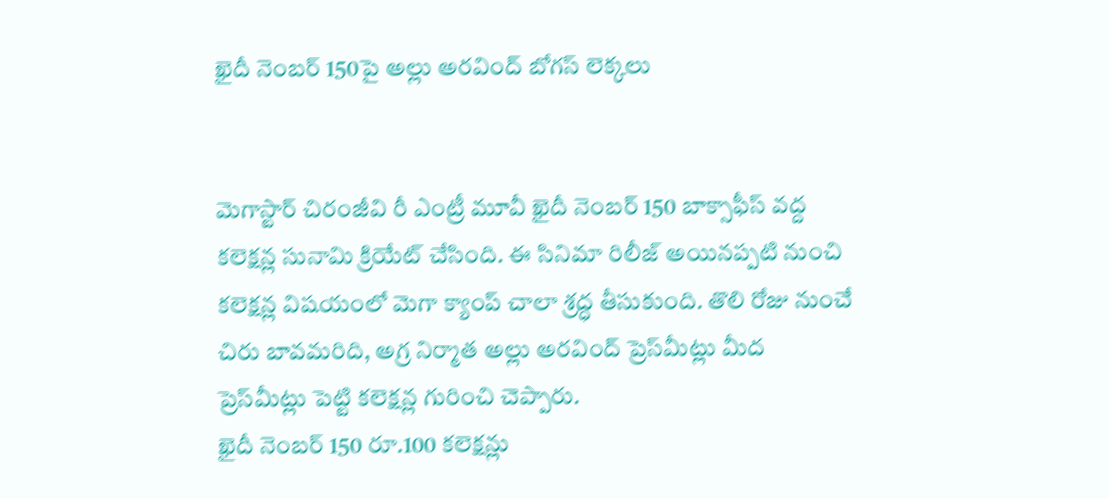ఖైదీ నెంబ‌ర్ 150పై అల్లు అర‌వింద్ బోగ‌స్ లెక్క‌లు


మెగాస్టార్ చిరంజీవి రీ ఎంట్రీ మూవీ ఖైదీ నెంబ‌ర్ 150 బాక్సాఫీస్ వ‌ద్ద క‌లెక్ష‌న్ల సునామి క్రియేట్ చేసింది. ఈ సినిమా రిలీజ్ అయిన‌ప్ప‌టి నుంచి క‌లెక్ష‌న్ల విష‌యంలో మెగా క్యాంప్ చాలా శ్ర‌ద్ధ తీసుకుంది. తొలి రోజు నుంచే చిరు బావ‌మ‌రిది, అగ్ర నిర్మాత అల్లు అర‌వింద్ ప్రెస్‌మీట్లు మీద ప్రెస్‌మీట్లు పెట్టి క‌లెక్ష‌న్ల గురించి చెప్పారు.
ఖైదీ నెంబ‌ర్ 150 రూ.100 క‌లెక్ష‌న్లు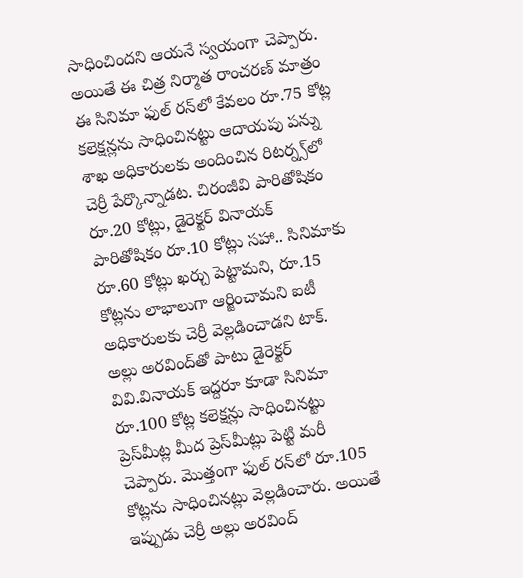సాధించింద‌ని ఆయ‌నే స్వ‌యంగా చెప్పారు. అయితే ఈ చిత్ర నిర్మాత రాంచ‌ర‌ణ్ మాత్రం ఈ సినిమా ఫుల్ ర‌న్‌లో కేవ‌లం రూ.75 కోట్ల కలెక్షన్లను సాధించినట్టు ఆదాయపు పన్ను శాఖ అధికారులకు అందించిన రిటర్న్స్‌లో చెర్రీ పేర్కొన్నాడట. చిరంజీవి పారితోషికం రూ.20 కోట్లు, డైరెక్టర్ వినాయక్ పారితోషికం రూ.10 కోట్లు సహా.. సినిమాకు రూ.60 కోట్లు ఖర్చు పెట్టామని, రూ.15 కోట్లను లాభాలుగా ఆర్జించామని ఐటీ అధికారులకు చెర్రీ వెల్లడించాడని టాక్.
అల్లు అర‌వింద్‌తో పాటు డైరెక్ట‌ర్ వివి.వినాయ‌క్ ఇద్ద‌రూ కూడా సినిమా రూ.100 కోట్ల క‌లెక్షన్లు సాధించిన‌ట్టు ప్రెస్‌మీట్ల మీద ప్రెస్‌మీట్లు పెట్టి మ‌రీ చెప్పారు. మొత్తంగా ఫుల్ రన్‌లో రూ.105 కోట్లను సాధించినట్లు వెల్లడించారు. అయితే ఇప్పుడు చెర్రీ అల్లు అర‌వింద్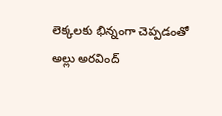లెక్క‌ల‌కు భిన్నంగా చెప్ప‌డంతో అల్లు అర‌వింద్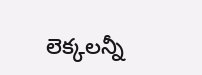లెక్క‌ల‌న్నీ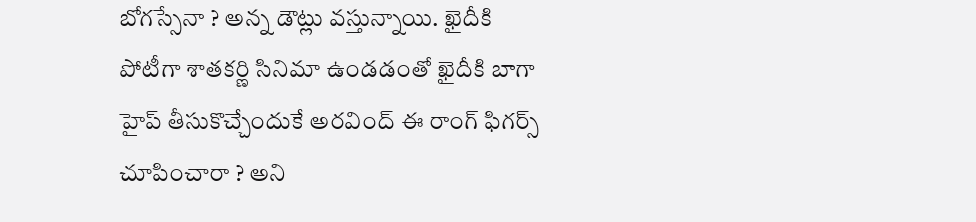బోగ‌స్సేనా ? అన్న డౌట్లు వ‌స్తున్నాయి. ఖైదీకి పోటీగా శాత‌క‌ర్ణి సినిమా ఉండ‌డంతో ఖైదీకి బాగా హైప్ తీసుకొచ్చేందుకే అర‌వింద్ ఈ రాంగ్ ఫిగ‌ర్స్ చూపించారా ? అని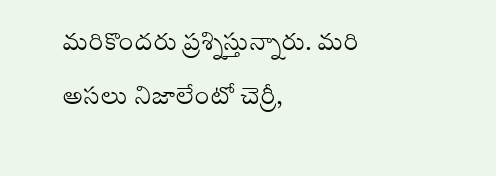మ‌రికొంద‌రు ప్ర‌శ్నిస్తున్నారు. మ‌రి అస‌లు నిజాలేంటో చెర్రీ,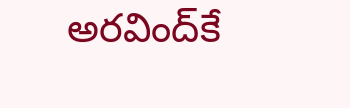అర‌వింద్‌కే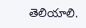తెలియాలి.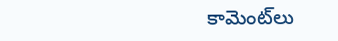కామెంట్‌లు